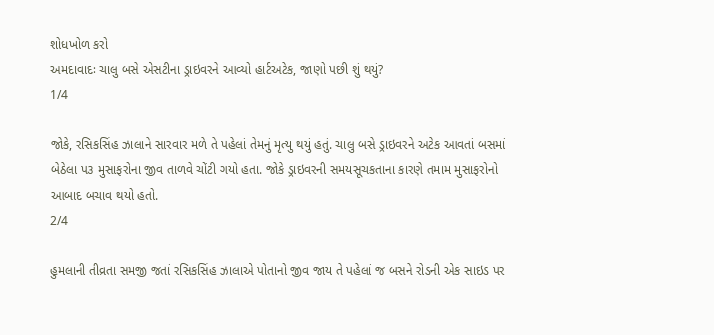શોધખોળ કરો
અમદાવાદઃ ચાલુ બસે એસટીના ડ્રાઇવરને આવ્યો હાર્ટઅટેક, જાણો પછી શું થયું?
1/4

જોકે, રસિકસિંહ ઝાલાને સારવાર મળે તે પહેલાં તેમનું મૃત્યુ થયું હતું. ચાલુ બસે ડ્રાઇવરને અટેક આવતાં બસમાં બેઠેલા પ૩ મુસાફરોના જીવ તાળવે ચોંટી ગયો હતા. જોકે ડ્રાઇવરની સમયસૂચકતાના કારણે તમામ મુસાફરોનો આબાદ બચાવ થયો હતો.
2/4

હુમલાની તીવ્રતા સમજી જતાં રસિકસિંહ ઝાલાએ પોતાનો જીવ જાય તે પહેલાં જ બસને રોડની એક સાઇડ પર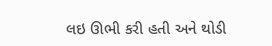લઇ ઊભી કરી હતી અને થોડી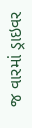જ વારમાં ડ્રાઇવર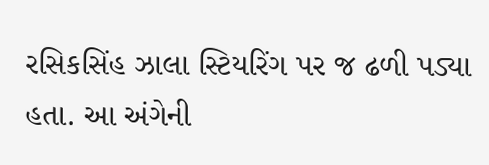રસિકસિંહ ઝાલા સ્ટિયરિંગ પર જ ઢળી પડ્યા હતા. આ અંગેની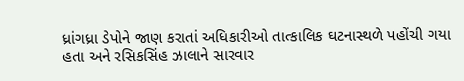ધ્રાંગધ્રા ડેપોને જાણ કરાતાં અધિકારીઓ તાત્કાલિક ઘટનાસ્થળે પહોંચી ગયા હતા અને રસિકસિંહ ઝાલાને સારવાર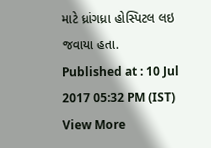માટે ધ્રાંગધ્રા હોસ્પિટલ લઇ જવાયા હતા.
Published at : 10 Jul 2017 05:32 PM (IST)
View More